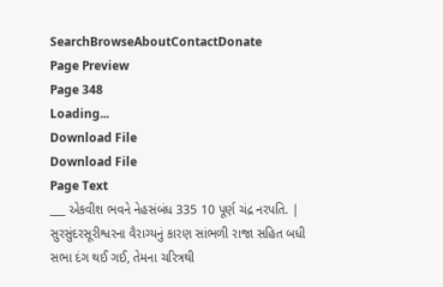SearchBrowseAboutContactDonate
Page Preview
Page 348
Loading...
Download File
Download File
Page Text
___ એકવીશ ભવને નેહસંબંધ 335 10 પૂર્ણ ચંદ્ર નરપતિ. | સુરસુંદરસૂરીશ્વરના વૈરાગ્યનું કારણ સાંભળી રાજા સહિત બધી સભા દંગ થઈ ગઈ, તેમના ચરિત્રથી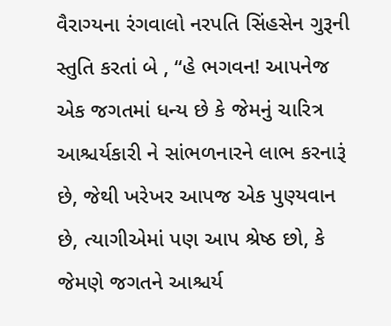વૈરાગ્યના રંગવાલો નરપતિ સિંહસેન ગુરૂની સ્તુતિ કરતાં બે , “હે ભગવન! આપનેજ એક જગતમાં ધન્ય છે કે જેમનું ચારિત્ર આશ્ચર્યકારી ને સાંભળનારને લાભ કરનારૂં છે, જેથી ખરેખર આપજ એક પુણ્યવાન છે, ત્યાગીએમાં પણ આપ શ્રેષ્ઠ છો, કે જેમણે જગતને આશ્ચર્ય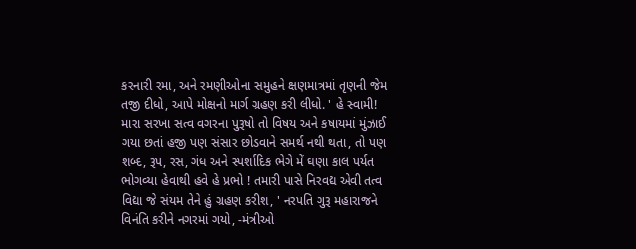કરનારી રમા, અને રમણીઓના સમુહને ક્ષણમાત્રમાં તૃણની જેમ તજી દીધો, આપે મોક્ષનો માર્ગ ગ્રહણ કરી લીધો. ' હે સ્વામી! મારા સરખા સત્વ વગરના પુરૂષો તો વિષય અને કષાયમાં મુંઝાઈ ગયા છતાં હજી પણ સંસાર છોડવાને સમર્થ નથી થતા, તો પણ શબ્દ, રૂપ, રસ, ગંધ અને સ્પર્શાદિક ભેગે મેં ઘણા કાલ પર્યત ભોગવ્યા હેવાથી હવે હે પ્રભો ! તમારી પાસે નિરવદ્ય એવી તત્વ વિદ્યા જે સંયમ તેને હું ગ્રહણ કરીશ, ' નરપતિ ગુરૂ મહારાજને વિનંતિ કરીને નગરમાં ગયો, -મંત્રીઓ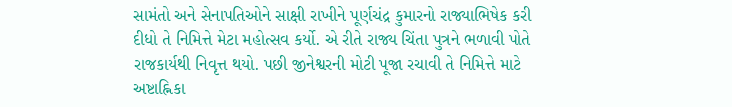સામંતો અને સેનાપતિઓને સાક્ષી રાખીને પૂર્ણચંદ્ર કુમારનો રાજ્યાભિષેક કરી દીધો તે નિમિત્તે મેટા મહોત્સવ કર્યો. એ રીતે રાજ્ય ચિંતા પુત્રને ભળાવી પોતે રાજકાર્યથી નિવૃત્ત થયો. પછી જીનેશ્વરની મોટી પૂજા રચાવી તે નિમિત્તે માટે અષ્ટાહ્નિકા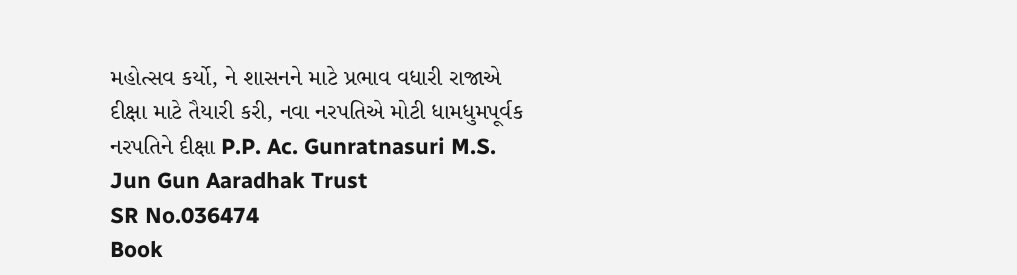મહોત્સવ કર્યો, ને શાસનને માટે પ્રભાવ વધારી રાજાએ દીક્ષા માટે તૈયારી કરી, નવા નરપતિએ મોટી ધામધુમપૂર્વક નરપતિને દીક્ષા P.P. Ac. Gunratnasuri M.S. Jun Gun Aaradhak Trust
SR No.036474
Book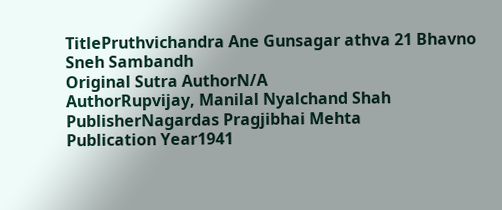TitlePruthvichandra Ane Gunsagar athva 21 Bhavno Sneh Sambandh
Original Sutra AuthorN/A
AuthorRupvijay, Manilal Nyalchand Shah
PublisherNagardas Pragjibhai Mehta
Publication Year1941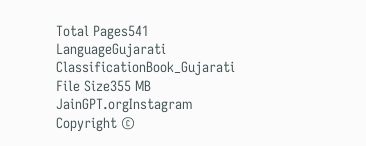Total Pages541
LanguageGujarati
ClassificationBook_Gujarati
File Size355 MB
JainGPT.orgInstagram
Copyright ©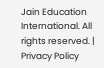Jain Education International. All rights reserved. | Privacy Policy